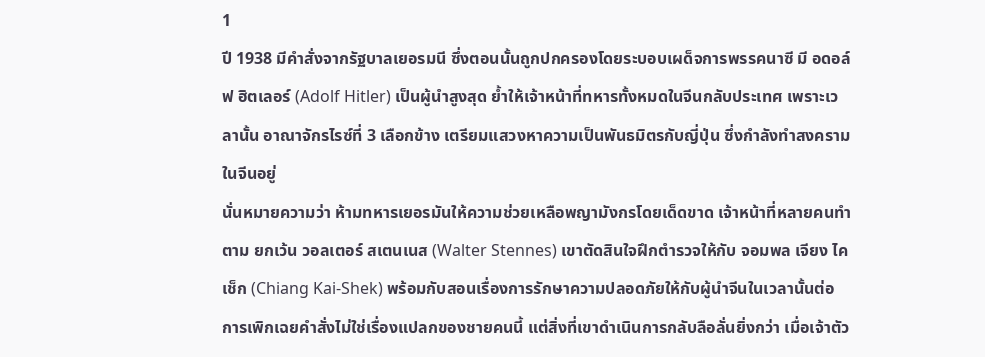1
ปี 1938 มีคำสั่งจากรัฐบาลเยอรมนี ซึ่งตอนนั้นถูกปกครองโดยระบอบเผด็จการพรรคนาซี มี อดอล์ฟ ฮิตเลอร์ (Adolf Hitler) เป็นผู้นำสูงสุด ย้ำให้เจ้าหน้าที่ทหารทั้งหมดในจีนกลับประเทศ เพราะเวลานั้น อาณาจักรไรซ์ที่ 3 เลือกข้าง เตรียมแสวงหาความเป็นพันธมิตรกับญี่ปุ่น ซึ่งกำลังทำสงครามในจีนอยู่
นั่นหมายความว่า ห้ามทหารเยอรมันให้ความช่วยเหลือพญามังกรโดยเด็ดขาด เจ้าหน้าที่หลายคนทำตาม ยกเว้น วอลเตอร์ สเตนเนส (Walter Stennes) เขาตัดสินใจฝึกตำรวจให้กับ จอมพล เจียง ไคเช็ก (Chiang Kai-Shek) พร้อมกับสอนเรื่องการรักษาความปลอดภัยให้กับผู้นำจีนในเวลานั้นต่อ
การเพิกเฉยคำสั่งไม่ใช่เรื่องแปลกของชายคนนี้ แต่สิ่งที่เขาดำเนินการกลับลือลั่นยิ่งกว่า เมื่อเจ้าตัว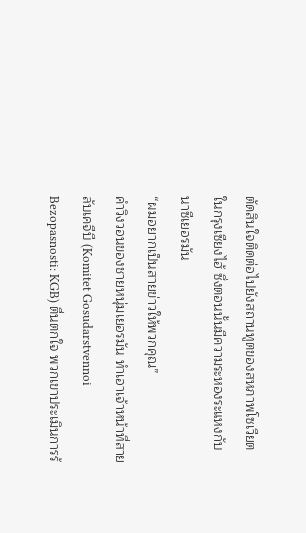ตัดสินใจติดต่อไปยังสถานทูตของสหภาพโซเวียต ในกรุงเซียงไฮ้ ซึ่งตอนนั้นมีความระหองระแหงกับนาซีเยอรมัน
“ผมอยากเป็นสายข่าวให้พวกคุณ”
คำวิงวอนของชายหนุ่มเยอรมัน ทำเอาเจ้าหน้าที่สายลับเคจีบี (Komitet Gosudarstvennoi Bezopasnosti: KGB) ตื่นตกใจ พวกเขาประเมินการร้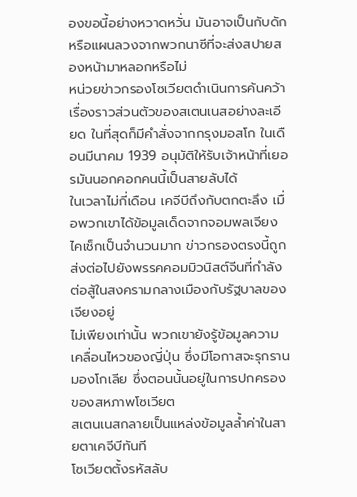องขอนี้อย่างหวาดหวั่น มันอาจเป็นกับดัก หรือแผนลวงจากพวกนาซีที่จะส่งสปายสองหน้ามาหลอกหรือไม่
หน่วยข่าวกรองโซเวียตดำเนินการค้นคว้าเรื่องราวส่วนตัวของสเตนเนสอย่างละเอียด ในที่สุดก็มีคำสั่งจากกรุงมอสโก ในเดือนมีนาคม 1939 อนุมัติให้รับเจ้าหน้าที่เยอรมันนอกคอกคนนี้เป็นสายลับได้
ในเวลาไม่กี่เดือน เคจีบีถึงกับตกตะลึง เมื่อพวกเขาได้ข้อมูลเด็ดจากจอมพลเจียง ไคเช็กเป็นจำนวนมาก ข่าวกรองตรงนี้ถูกส่งต่อไปยังพรรคคอมมิวนิสต์จีนที่กำลังต่อสู้ในสงครามกลางเมืองกับรัฐบาลของเจียงอยู่
ไม่เพียงเท่านั้น พวกเขายังรู้ข้อมูลความเคลื่อนไหวของญี่ปุ่น ซึ่งมีโอกาสจะรุกรานมองโกเลีย ซึ่งตอนนั้นอยู่ในการปกครองของสหภาพโซเวียต
สเตนเนสกลายเป็นแหล่งข้อมูลล้ำค่าในสายตาเคจีบีทันที
โซเวียตตั้งรหัสลับ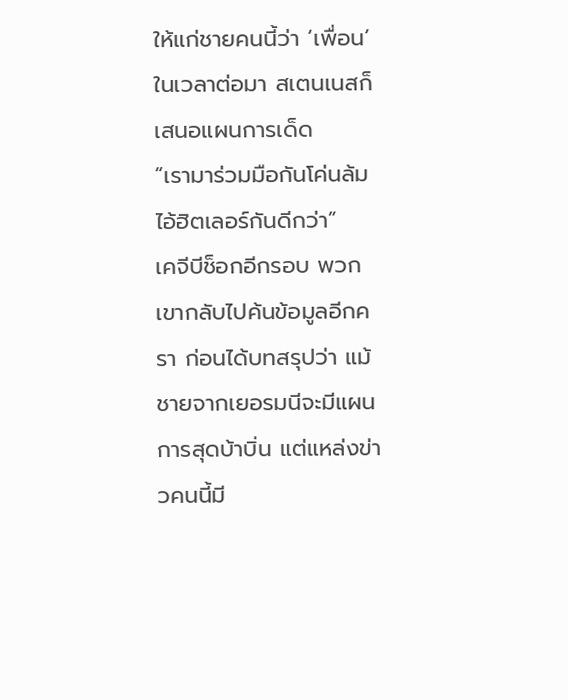ให้แก่ชายคนนี้ว่า ‘เพื่อน’ ในเวลาต่อมา สเตนเนสก็เสนอแผนการเด็ด
“เรามาร่วมมือกันโค่นล้มไอ้ฮิตเลอร์กันดีกว่า”
เคจีบีช็อกอีกรอบ พวกเขากลับไปค้นข้อมูลอีกครา ก่อนได้บทสรุปว่า แม้ชายจากเยอรมนีจะมีแผนการสุดบ้าบิ่น แต่แหล่งข่าวคนนี้มี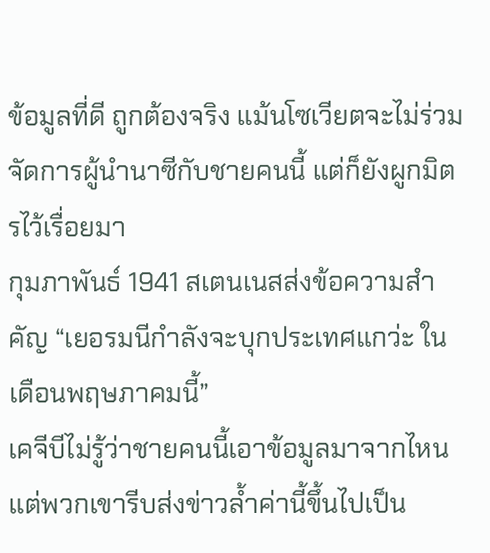ข้อมูลที่ดี ถูกต้องจริง แม้นโซเวียตจะไม่ร่วมจัดการผู้นำนาซีกับชายคนนี้ แต่ก็ยังผูกมิตรไว้เรื่อยมา
กุมภาพันธ์ 1941 สเตนเนสส่งข้อความสำคัญ “เยอรมนีกำลังจะบุกประเทศแกว่ะ ในเดือนพฤษภาคมนี้”
เคจีบีไม่รู้ว่าชายคนนี้เอาข้อมูลมาจากไหน แต่พวกเขารีบส่งข่าวล้ำค่านี้ขึ้นไปเป็น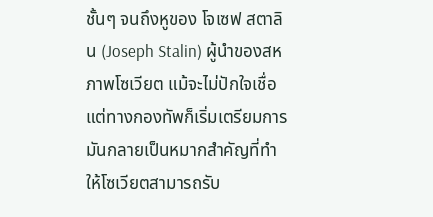ชั้นๆ จนถึงหูของ โจเซฟ สตาลิน (Joseph Stalin) ผู้นำของสหภาพโซเวียต แม้จะไม่ปักใจเชื่อ แต่ทางกองทัพก็เริ่มเตรียมการ
มันกลายเป็นหมากสำคัญที่ทำให้โซเวียตสามารถรับ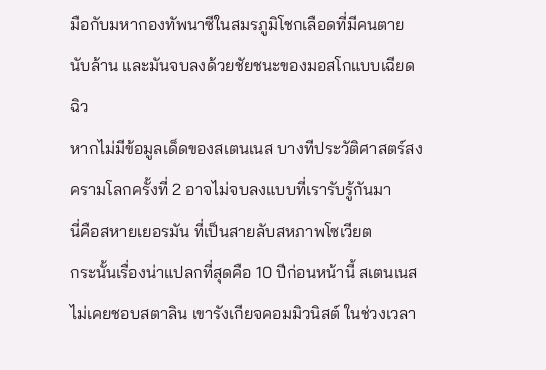มือกับมหากองทัพนาซีในสมรภูมิโชกเลือดที่มีคนตายนับล้าน และมันจบลงด้วยชัยชนะของมอสโกแบบเฉียดฉิว
หากไม่มีข้อมูลเด็ดของสเตนเนส บางทีประวัติศาสตร์สงครามโลกครั้งที่ 2 อาจไม่จบลงแบบที่เรารับรู้กันมา
นี่คือสหายเยอรมัน ที่เป็นสายลับสหภาพโซเวียต
กระนั้นเรื่องน่าแปลกที่สุดคือ 10 ปีก่อนหน้านี้ สเตนเนสไม่เคยชอบสตาลิน เขารังเกียจคอมมิวนิสต์ ในช่วงเวลา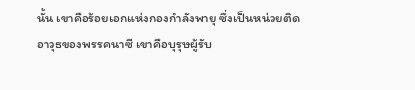นั้น เขาคือร้อยเอกแห่งกองกำลังพายุ ซึ่งเป็นหน่วยติดอาวุธของพรรคนาซี เขาคือบุรุษผู้รับ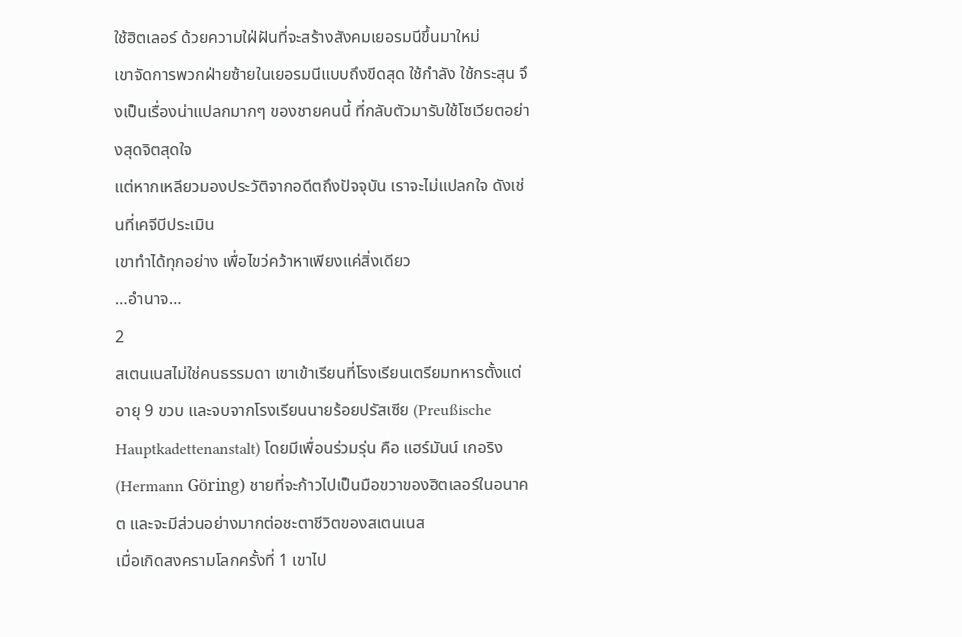ใช้ฮิตเลอร์ ด้วยความใฝ่ฝันที่จะสร้างสังคมเยอรมนีขึ้นมาใหม่
เขาจัดการพวกฝ่ายซ้ายในเยอรมนีแบบถึงขีดสุด ใช้กำลัง ใช้กระสุน จึงเป็นเรื่องน่าแปลกมากๆ ของชายคนนี้ ที่กลับตัวมารับใช้โซเวียตอย่างสุดจิตสุดใจ
แต่หากเหลียวมองประวัติจากอดีตถึงปัจจุบัน เราจะไม่แปลกใจ ดังเช่นที่เคจีบีประเมิน
เขาทำได้ทุกอย่าง เพื่อไขว่คว้าหาเพียงแค่สิ่งเดียว
…อำนาจ…
2
สเตนเนสไม่ใช่คนธรรมดา เขาเข้าเรียนที่โรงเรียนเตรียมทหารตั้งแต่อายุ 9 ขวบ และจบจากโรงเรียนนายร้อยปรัสเซีย (Preußische Hauptkadettenanstalt) โดยมีเพื่อนร่วมรุ่น คือ แฮร์มันน์ เกอริง (Hermann Göring) ชายที่จะก้าวไปเป็นมือขวาของฮิตเลอร์ในอนาคต และจะมีส่วนอย่างมากต่อชะตาชีวิตของสเตนเนส
เมื่อเกิดสงครามโลกครั้งที่ 1 เขาไป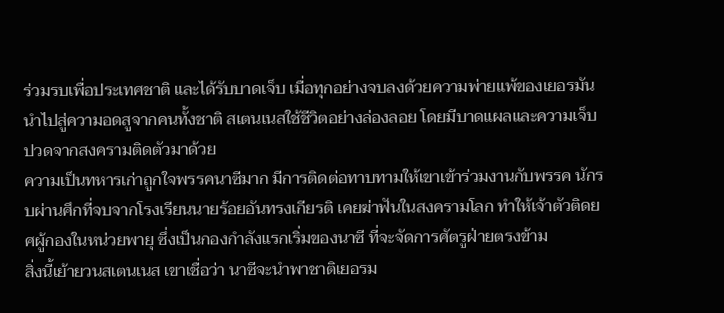ร่วมรบเพื่อประเทศชาติ และได้รับบาดเจ็บ เมื่อทุกอย่างจบลงด้วยความพ่ายแพ้ของเยอรมัน นำไปสู่ความอดสูจากคนทั้งชาติ สเตนเนสใช้ชีวิตอย่างล่องลอย โดยมีบาดแผลและความเจ็บปวดจากสงครามติดตัวมาด้วย
ความเป็นทหารเก่าถูกใจพรรคนาซีมาก มีการติดต่อทาบทามให้เขาเข้าร่วมงานกับพรรค นักรบผ่านศึกที่จบจากโรงเรียนนายร้อยอันทรงเกียรติ เคยฆ่าฟันในสงครามโลก ทำให้เจ้าตัวติดยศผู้กองในหน่วยพายุ ซึ่งเป็นกองกำลังแรกเริ่มของนาซี ที่จะจัดการศัตรูฝ่ายตรงข้าม
สิ่งนี้เย้ายวนสเตนเนส เขาเชื่อว่า นาซีจะนำพาชาติเยอรม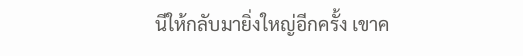นีให้กลับมายิ่งใหญ่อีกครั้ง เขาค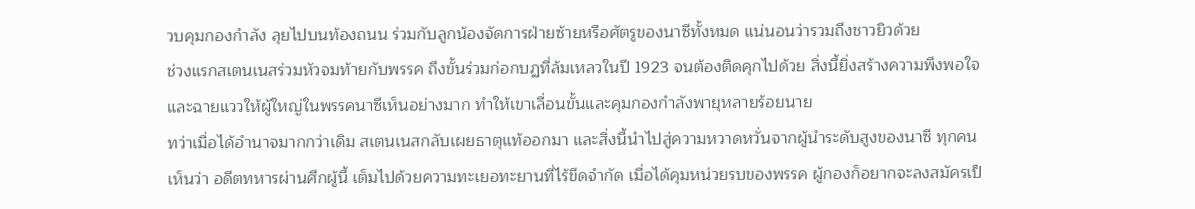วบคุมกองกำลัง ลุยไปบนท้องถนน ร่วมกับลูกน้องจัดการฝ่ายซ้ายหรือศัตรูของนาซีทั้งหมด แน่นอนว่ารวมถึงชาวยิวด้วย
ช่วงแรกสเตนเนสร่วมหัวจมท้ายกับพรรค ถึงขั้นร่วมก่อกบฏที่ล้มเหลวในปี 1923 จนต้องติดคุกไปด้วย สิ่งนี้ยิ่งสร้างความพึงพอใจและฉายแววให้ผู้ใหญ่ในพรรคนาซีเห็นอย่างมาก ทำให้เขาเลื่อนขั้นและคุมกองกำลังพายุหลายร้อยนาย
ทว่าเมื่อได้อำนาจมากกว่าเดิม สเตนเนสกลับเผยธาตุแท้ออกมา และสิ่งนี้นำไปสู่ความหวาดหวั่นจากผู้นำระดับสูงของนาซี ทุกคนเห็นว่า อดีตทหารผ่านศึกผู้นี้ เต็มไปด้วยความทะเยอทะยานที่ไร้ขีดจำกัด เมื่อได้คุมหน่วยรบของพรรค ผู้กองก็อยากจะลงสมัครเป็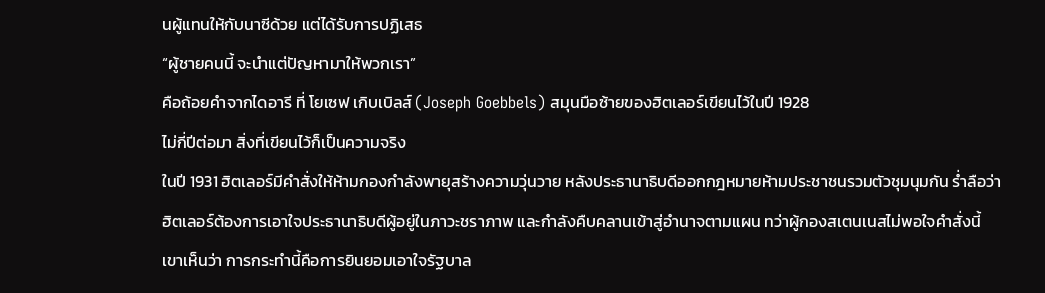นผู้แทนให้กับนาซีด้วย แต่ได้รับการปฏิเสธ
“ผู้ชายคนนี้ จะนำแต่ปัญหามาให้พวกเรา”
คือถ้อยคำจากไดอารี ที่ โยเซฟ เกิบเบิลส์ (Joseph Goebbels) สมุนมือซ้ายของฮิตเลอร์เขียนไว้ในปี 1928
ไม่กี่ปีต่อมา สิ่งที่เขียนไว้ก็เป็นความจริง
ในปี 1931 ฮิตเลอร์มีคำสั่งให้ห้ามกองกำลังพายุสร้างความวุ่นวาย หลังประธานาธิบดีออกกฎหมายห้ามประชาชนรวมตัวชุมนุมกัน ร่ำลือว่า ฮิตเลอร์ต้องการเอาใจประธานาธิบดีผู้อยู่ในภาวะชราภาพ และกำลังคืบคลานเข้าสู่อำนาจตามแผน ทว่าผู้กองสเตนเนสไม่พอใจคำสั่งนี้ เขาเห็นว่า การกระทำนี้คือการยินยอมเอาใจรัฐบาล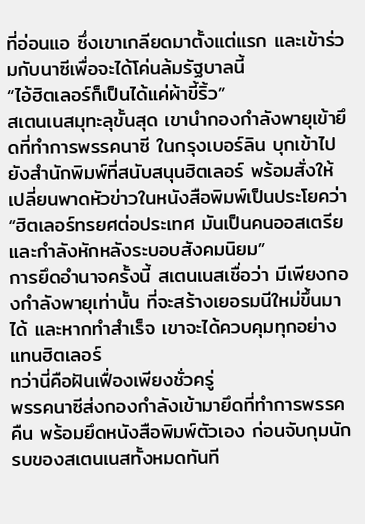ที่อ่อนแอ ซึ่งเขาเกลียดมาตั้งแต่แรก และเข้าร่วมกับนาซีเพื่อจะได้โค่นล้มรัฐบาลนี้
“ไอ้ฮิตเลอร์ก็เป็นได้แค่ผ้าขี้ริ้ว”
สเตนเนสมุทะลุขั้นสุด เขานำกองกำลังพายุเข้ายึดที่ทำการพรรคนาซี ในกรุงเบอร์ลิน บุกเข้าไปยังสำนักพิมพ์ที่สนับสนุนฮิตเลอร์ พร้อมสั่งให้เปลี่ยนพาดหัวข่าวในหนังสือพิมพ์เป็นประโยคว่า
“ฮิตเลอร์ทรยศต่อประเทศ มันเป็นคนออสเตรีย และกำลังหักหลังระบอบสังคมนิยม”
การยึดอำนาจครั้งนี้ สเตนเนสเชื่อว่า มีเพียงกองกำลังพายุเท่านั้น ที่จะสร้างเยอรมนีใหม่ขึ้นมาได้ และหากทำสำเร็จ เขาจะได้ควบคุมทุกอย่างแทนฮิตเลอร์
ทว่านี่คือฝันเฟื่องเพียงชั่วครู่
พรรคนาซีส่งกองกำลังเข้ามายึดที่ทำการพรรคคืน พร้อมยึดหนังสือพิมพ์ตัวเอง ก่อนจับกุมนักรบของสเตนเนสทั้งหมดทันที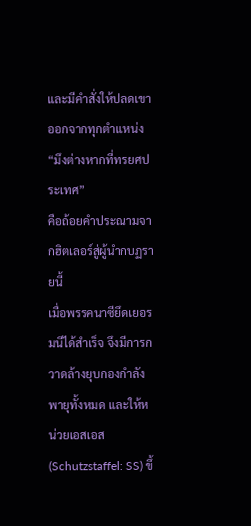และมีคำสั่งให้ปลดเขาออกจากทุกตำแหน่ง
“มึงต่างหากที่ทรยศประเทศ”
คือถ้อยคำประณามจากฮิตเลอร์สู่ผู้นำกบฏรายนี้
เมื่อพรรคนาซียึดเยอรมนีได้สำเร็จ จึงมีการกวาดล้างยุบกองกำลังพายุทั้งหมด และให้หน่วยเอสเอส (Schutzstaffel: SS) ขึ้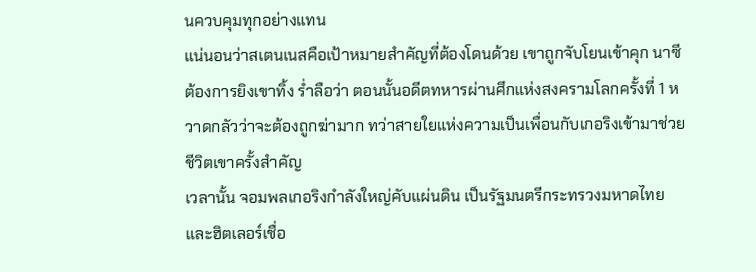นควบคุมทุกอย่างแทน
แน่นอนว่าสเตนเนสคือเป้าหมายสำคัญที่ต้องโดนด้วย เขาถูกจับโยนเข้าคุก นาซีต้องการยิงเขาทิ้ง ร่ำลือว่า ตอนนั้นอดีตทหารผ่านศึกแห่งสงครามโลกครั้งที่ 1 หวาดกลัวว่าจะต้องถูกฆ่ามาก ทว่าสายใยแห่งความเป็นเพื่อนกับเกอริงเข้ามาช่วยชีวิตเขาครั้งสำคัญ
เวลานั้น จอมพลเกอริงกำลังใหญ่คับแผ่นดิน เป็นรัฐมนตรีกระทรวงมหาดไทย และฮิตเลอร์เชื่อ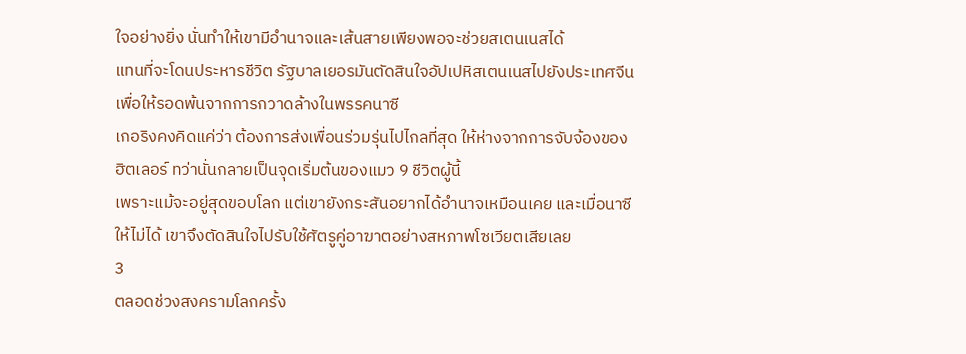ใจอย่างยิ่ง นั่นทำให้เขามีอำนาจและเส้นสายเพียงพอจะช่วยสเตนเนสได้
แทนที่จะโดนประหารชีวิต รัฐบาลเยอรมันตัดสินใจอัปเปหิสเตนเนสไปยังประเทศจีน เพื่อให้รอดพ้นจากการกวาดล้างในพรรคนาซี
เกอริงคงคิดแค่ว่า ต้องการส่งเพื่อนร่วมรุ่นไปไกลที่สุด ให้ห่างจากการจับจ้องของฮิตเลอร์ ทว่านั่นกลายเป็นจุดเริ่มต้นของแมว 9 ชีวิตผู้นี้
เพราะแม้จะอยู่สุดขอบโลก แต่เขายังกระสันอยากได้อำนาจเหมือนเคย และเมื่อนาซีให้ไม่ได้ เขาจึงตัดสินใจไปรับใช้ศัตรูคู่อาฆาตอย่างสหภาพโซเวียตเสียเลย
3
ตลอดช่วงสงครามโลกครั้ง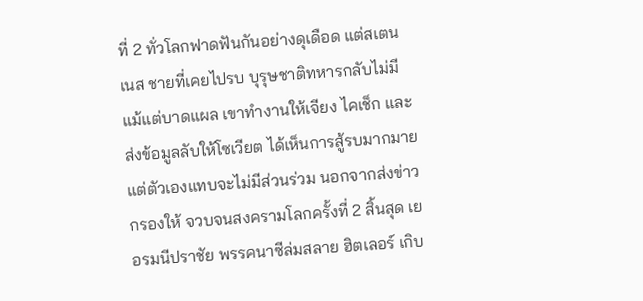ที่ 2 ทั่วโลกฟาดฟันกันอย่างดุเดือด แต่สเตนเนส ชายที่เคยไปรบ บุรุษชาติทหารกลับไม่มีแม้แต่บาดแผล เขาทำงานให้เจียง ไคเช็ก และส่งข้อมูลลับให้โซเวียต ได้เห็นการสู้รบมากมาย แต่ตัวเองแทบจะไม่มีส่วนร่วม นอกจากส่งข่าวกรองให้ จวบจนสงครามโลกครั้งที่ 2 สิ้นสุด เยอรมนีปราชัย พรรคนาซีล่มสลาย ฮิตเลอร์ เกิบ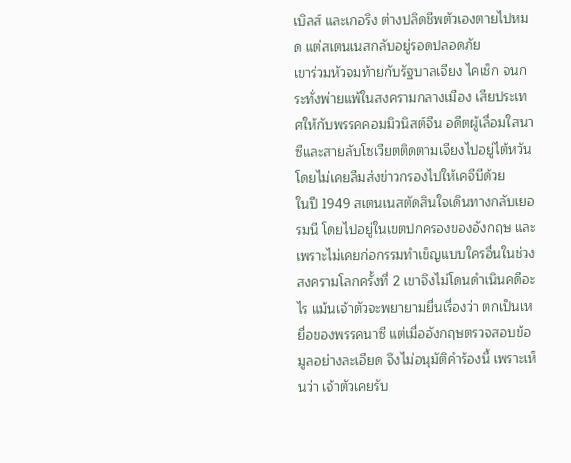เบิลส์ และเกอริง ต่างปลิดชีพตัวเองตายไปหมด แต่สเตนเนสกลับอยู่รอดปลอดภัย
เขาร่วมหัวจมท้ายกับรัฐบาลเจียง ไคเช็ก จนกระทั่งพ่ายแพ้ในสงครามกลางเมือง เสียประเทศให้กับพรรคคอมมิวนิสต์จีน อดีตผู้เลื่อมใสนาซีและสายลับโซเวียตติดตามเจียงไปอยู่ไต้หวัน โดยไม่เคยลืมส่งข่าวกรองไปให้เคจีบีด้วย
ในปี 1949 สเตนเนสตัดสินใจเดินทางกลับเยอรมนี โดยไปอยู่ในเขตปกครองของอังกฤษ และเพราะไม่เคยก่อกรรมทำเข็ญแบบใครอื่นในช่วงสงครามโลกครั้งที่ 2 เขาจึงไม่โดนดำเนินคดีอะไร แม้นเจ้าตัวจะพยายามยื่นเรื่องว่า ตกเป็นเหยื่อของพรรคนาซี แต่เมื่ออังกฤษตรวจสอบข้อมูลอย่างละเอียด จึงไม่อนุมัติคำร้องนี้ เพราะเห็นว่า เจ้าตัวเคยรับ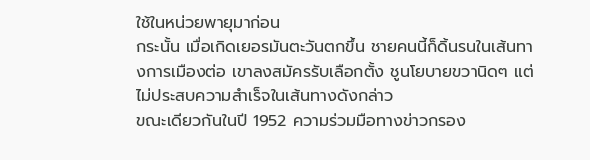ใช้ในหน่วยพายุมาก่อน
กระนั้น เมื่อเกิดเยอรมันตะวันตกขึ้น ชายคนนี้ก็ดิ้นรนในเส้นทางการเมืองต่อ เขาลงสมัครรับเลือกตั้ง ชูนโยบายขวานิดๆ แต่ไม่ประสบความสำเร็จในเส้นทางดังกล่าว
ขณะเดียวกันในปี 1952 ความร่วมมือทางข่าวกรอง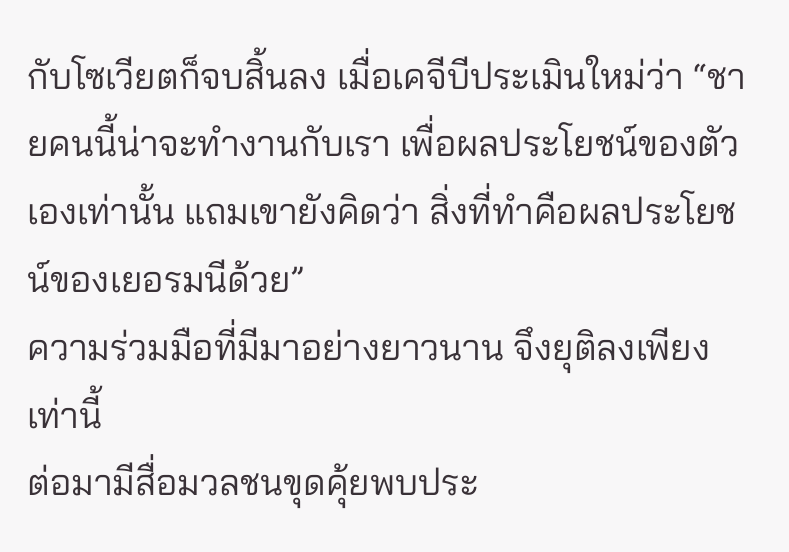กับโซเวียตก็จบสิ้นลง เมื่อเคจีบีประเมินใหม่ว่า “ชายคนนี้น่าจะทำงานกับเรา เพื่อผลประโยชน์ของตัวเองเท่านั้น แถมเขายังคิดว่า สิ่งที่ทำคือผลประโยชน์ของเยอรมนีด้วย”
ความร่วมมือที่มีมาอย่างยาวนาน จึงยุติลงเพียงเท่านี้
ต่อมามีสื่อมวลชนขุดคุ้ยพบประ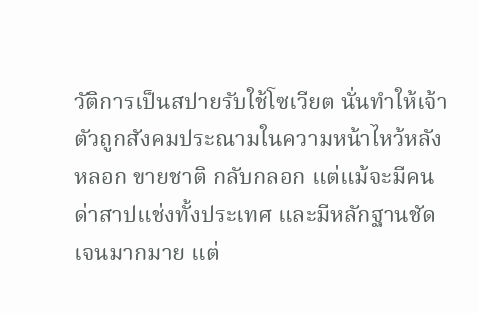วัติการเป็นสปายรับใช้โซเวียต นั่นทำให้เจ้าตัวถูกสังคมประณามในความหน้าไหว้หลังหลอก ขายชาติ กลับกลอก แต่แม้จะมีคนด่าสาปแช่งทั้งประเทศ และมีหลักฐานชัดเจนมากมาย แต่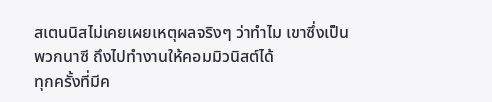สเตนนิสไม่เคยเผยเหตุผลจริงๆ ว่าทำไม เขาซึ่งเป็นพวกนาซี ถึงไปทำงานให้คอมมิวนิสต์ได้
ทุกครั้งที่มีค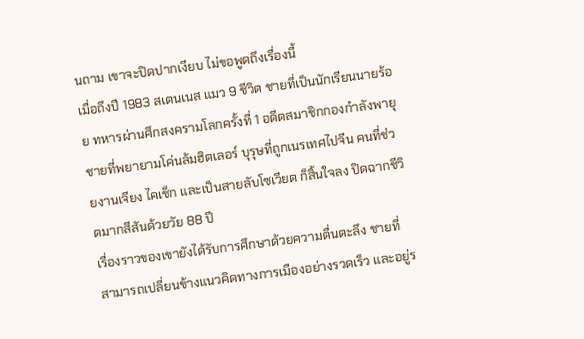นถาม เขาจะปิดปากเงียบ ไม่ขอพูดถึงเรื่องนี้
เมื่อถึงปี 1983 สเตนเนส แมว 9 ชีวิต ชายที่เป็นนักเรียนนายร้อย ทหารผ่านศึกสงครามโลกครั้งที่ 1 อดีตสมาชิกกองกำลังพายุ ชายที่พยายามโค่นล้มฮิตเลอร์ บุรุษที่ถูกเนรเทศไปจีน คนที่ช่วยงานเจียง ไคเช็ก และเป็นสายลับโซเวียต ก็สิ้นใจลง ปิดฉากชีวิตมากสีสันด้วยวัย 88 ปี
เรื่องราวของเขายังได้รับการศึกษาด้วยความตื่นตะลึง ชายที่สามารถเปลี่ยนข้างแนวคิดทางการเมืองอย่างรวดเร็ว และอยู่ร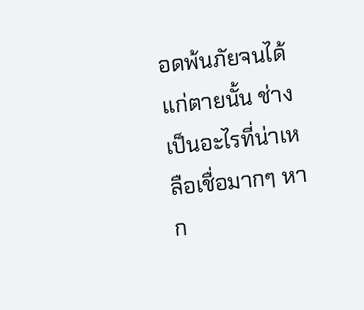อดพ้นภัยจนได้แก่ตายนั้น ช่างเป็นอะไรที่น่าเหลือเชื่อมากๆ หาก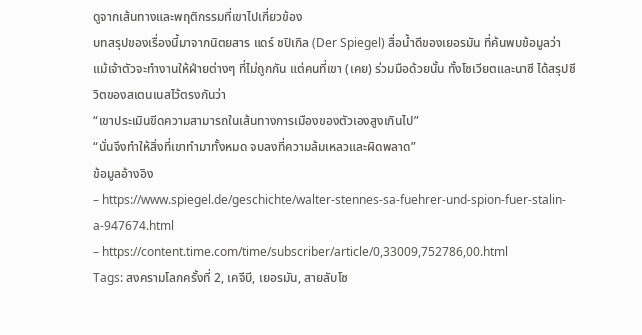ดูจากเส้นทางและพฤติกรรมที่เขาไปเกี่ยวข้อง
บทสรุปของเรื่องนี้มาจากนิตยสาร แดร์ ชปิเกิล (Der Spiegel) สื่อน้ำดีของเยอรมัน ที่ค้นพบข้อมูลว่า แม้เจ้าตัวจะทำงานให้ฝ่ายต่างๆ ที่ไม่ถูกกัน แต่คนที่เขา (เคย) ร่วมมือด้วยนั้น ทั้งโซเวียตและนาซี ได้สรุปชีวิตของสเตนเนสไว้ตรงกันว่า
“เขาประเมินขีดความสามารถในเส้นทางการเมืองของตัวเองสูงเกินไป”
“นั่นจึงทำให้สิ่งที่เขาทำมาทั้งหมด จบลงที่ความล้มเหลวและผิดพลาด”
ข้อมูลอ้างอิง
– https://www.spiegel.de/geschichte/walter-stennes-sa-fuehrer-und-spion-fuer-stalin-a-947674.html
– https://content.time.com/time/subscriber/article/0,33009,752786,00.html
Tags: สงครามโลกครั้งที่ 2, เคจีบี, เยอรมัน, สายลับโซ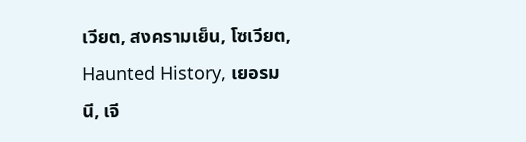เวียต, สงครามเย็น, โซเวียต, Haunted History, เยอรมนี, เจี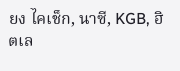ยง ไคเช็ก, นาซี, KGB, ฮิตเล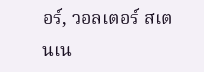อร์, วอลเตอร์ สเตนเน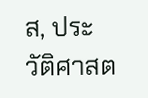ส, ประวัติศาสต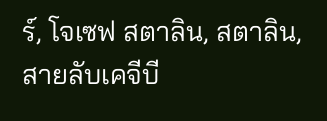ร์, โจเซฟ สตาลิน, สตาลิน, สายลับเคจีบี